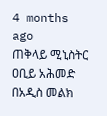4 months ago
ጠቅላይ ሚኒስትር ዐቢይ አሕመድ በአዲስ መልክ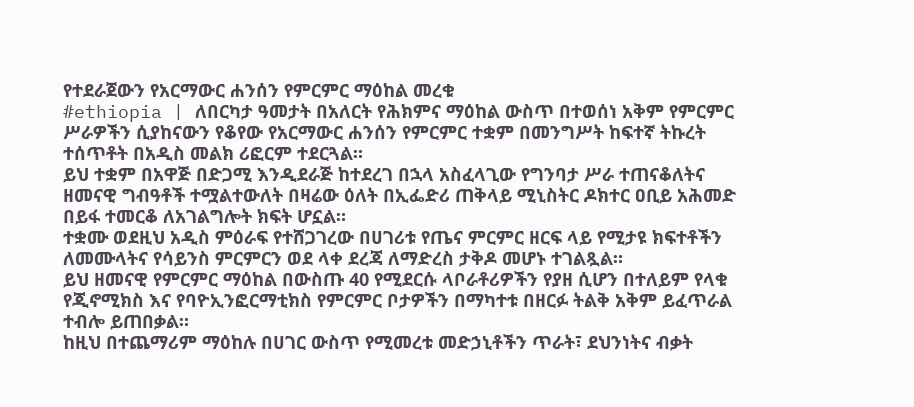የተደራጀውን የአርማውር ሐንሰን የምርምር ማዕከል መረቁ
#ethiopia | ለበርካታ ዓመታት በአለርት የሕክምና ማዕከል ውስጥ በተወሰነ አቅም የምርምር ሥራዎችን ሲያከናውን የቆየው የአርማውር ሐንሰን የምርምር ተቋም በመንግሥት ከፍተኛ ትኩረት ተሰጥቶት በአዲስ መልክ ሪፎርም ተደርጓል።
ይህ ተቋም በአዋጅ በድጋሚ እንዲደራጅ ከተደረገ በኋላ አስፈላጊው የግንባታ ሥራ ተጠናቆለትና ዘመናዊ ግብዓቶች ተሟልተውለት በዛሬው ዕለት በኢፌድሪ ጠቅላይ ሚኒስትር ዶክተር ዐቢይ አሕመድ በይፋ ተመርቆ ለአገልግሎት ክፍት ሆኗል።
ተቋሙ ወደዚህ አዲስ ምዕራፍ የተሸጋገረው በሀገሪቱ የጤና ምርምር ዘርፍ ላይ የሚታዩ ክፍተቶችን ለመሙላትና የሳይንስ ምርምርን ወደ ላቀ ደረጃ ለማድረስ ታቅዶ መሆኑ ተገልጿል።
ይህ ዘመናዊ የምርምር ማዕከል በውስጡ 40 የሚደርሱ ላቦራቶሪዎችን የያዘ ሲሆን በተለይም የላቁ የጂኖሚክስ እና የባዮኢንፎርማቲክስ የምርምር ቦታዎችን በማካተቱ በዘርፉ ትልቅ አቅም ይፈጥራል ተብሎ ይጠበቃል።
ከዚህ በተጨማሪም ማዕከሉ በሀገር ውስጥ የሚመረቱ መድኃኒቶችን ጥራት፣ ደህንነትና ብቃት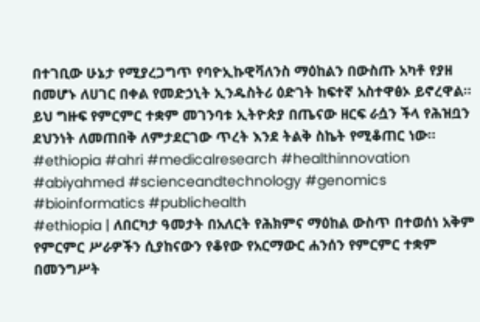በተገቢው ሁኔታ የሚያረጋግጥ የባዮኢኩዊቫለንስ ማዕከልን በውስጡ አካቶ የያዘ በመሆኑ ለሀገር በቀል የመድኃኒት ኢንዱስትሪ ዕድገት ከፍተኛ አስተዋፅኦ ይኖረዋል።
ይህ ግዙፍ የምርምር ተቋም መገንባቱ ኢትዮጵያ በጤናው ዘርፍ ራሷን ችላ የሕዝቧን ደህንነት ለመጠበቅ ለምታደርገው ጥረት እንደ ትልቅ ስኬት የሚቆጠር ነው።
#ethiopia #ahri #medicalresearch #healthinnovation #abiyahmed #scienceandtechnology #genomics #bioinformatics #publichealth
#ethiopia | ለበርካታ ዓመታት በአለርት የሕክምና ማዕከል ውስጥ በተወሰነ አቅም የምርምር ሥራዎችን ሲያከናውን የቆየው የአርማውር ሐንሰን የምርምር ተቋም በመንግሥት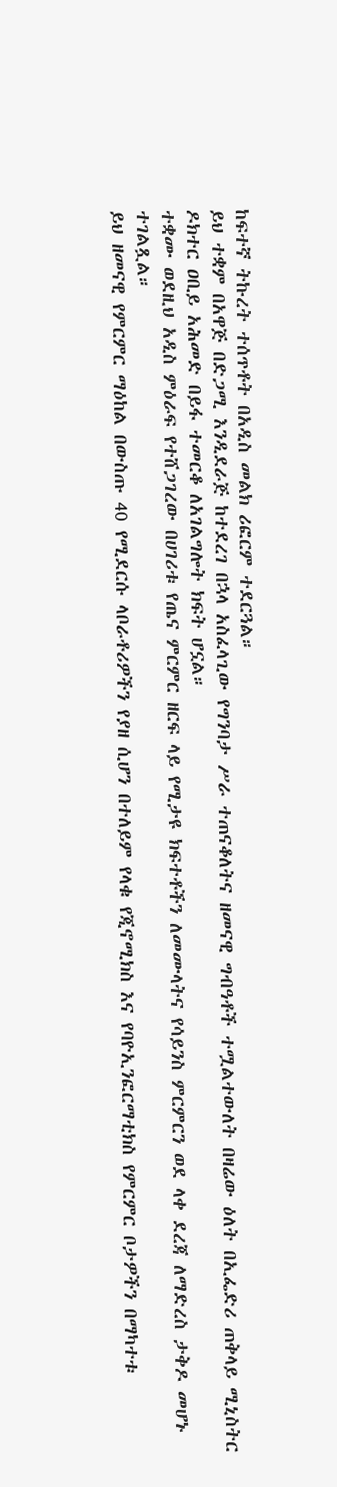ከፍተኛ ትኩረት ተሰጥቶት በአዲስ መልክ ሪፎርም ተደርጓል።
ይህ ተቋም በአዋጅ በድጋሚ እንዲደራጅ ከተደረገ በኋላ አስፈላጊው የግንባታ ሥራ ተጠናቆለትና ዘመናዊ ግብዓቶች ተሟልተውለት በዛሬው ዕለት በኢፌድሪ ጠቅላይ ሚኒስትር ዶክተር ዐቢይ አሕመድ በይፋ ተመርቆ ለአገልግሎት ክፍት ሆኗል።
ተቋሙ ወደዚህ አዲስ ምዕራፍ የተሸጋገረው በሀገሪቱ የጤና ምርምር ዘርፍ ላይ የሚታዩ ክፍተቶችን ለመሙላትና የሳይንስ ምርምርን ወደ ላቀ ደረጃ ለማድረስ ታቅዶ መሆኑ ተገልጿል።
ይህ ዘመናዊ የምርምር ማዕከል በውስጡ 40 የሚደርሱ ላቦራቶሪዎችን የያዘ ሲሆን በተለይም የላቁ የጂኖሚክስ እና የባዮኢንፎርማቲክስ የምርምር ቦታዎችን በማካተቱ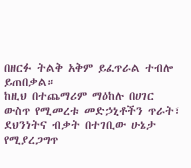በዘርፉ ትልቅ አቅም ይፈጥራል ተብሎ ይጠበቃል።
ከዚህ በተጨማሪም ማዕከሉ በሀገር ውስጥ የሚመረቱ መድኃኒቶችን ጥራት፣ ደህንነትና ብቃት በተገቢው ሁኔታ የሚያረጋግጥ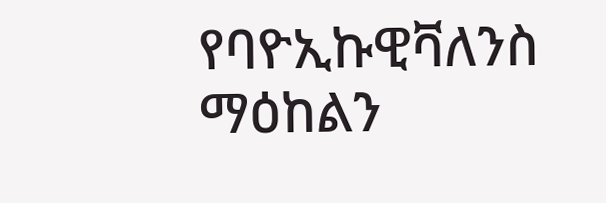የባዮኢኩዊቫለንስ ማዕከልን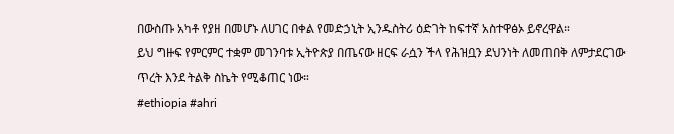በውስጡ አካቶ የያዘ በመሆኑ ለሀገር በቀል የመድኃኒት ኢንዱስትሪ ዕድገት ከፍተኛ አስተዋፅኦ ይኖረዋል።
ይህ ግዙፍ የምርምር ተቋም መገንባቱ ኢትዮጵያ በጤናው ዘርፍ ራሷን ችላ የሕዝቧን ደህንነት ለመጠበቅ ለምታደርገው ጥረት እንደ ትልቅ ስኬት የሚቆጠር ነው።
#ethiopia #ahri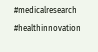#medicalresearch #healthinnovation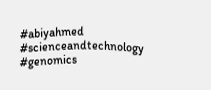#abiyahmed #scienceandtechnology #genomics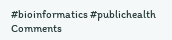#bioinformatics #publichealth
Comments